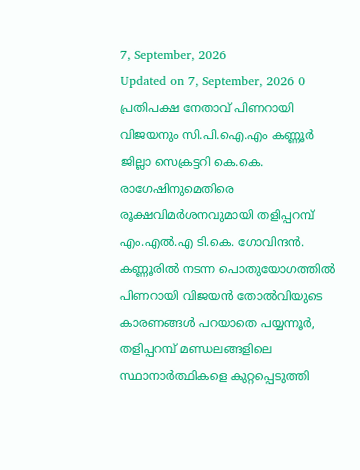7, September, 2026
Updated on 7, September, 2026 0
പ്രതിപക്ഷ നേതാവ് പിണറായി വിജയനും സി.പി.ഐ.എം കണ്ണൂർ ജില്ലാ സെക്രട്ടറി കെ.കെ. രാഗേഷിനുമെതിരെ രൂക്ഷവിമർശനവുമായി തളിപ്പറമ്പ് എം.എൽ.എ ടി.കെ. ഗോവിന്ദൻ. കണ്ണൂരിൽ നടന്ന പൊതുയോഗത്തിൽ പിണറായി വിജയൻ തോൽവിയുടെ കാരണങ്ങൾ പറയാതെ പയ്യന്നൂർ, തളിപ്പറമ്പ് മണ്ഡലങ്ങളിലെ സ്ഥാനാർത്ഥികളെ കുറ്റപ്പെടുത്തി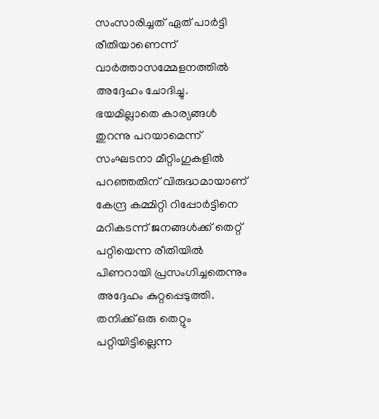സംസാരിച്ചത് ഏത് പാർട്ടി രീതിയാണെന്ന് വാർത്താസമ്മേളനത്തിൽ അദ്ദേഹം ചോദിച്ചു. ഭയമില്ലാതെ കാര്യങ്ങൾ തുറന്നു പറയാമെന്ന് സംഘടനാ മീറ്റിംഗുകളിൽ പറഞ്ഞതിന് വിരുദ്ധമായാണ് കേന്ദ്ര കമ്മിറ്റി റിപ്പോർട്ടിനെ മറികടന്ന് ജനങ്ങൾക്ക് തെറ്റ് പറ്റിയെന്ന രീതിയിൽ പിണറായി പ്രസംഗിച്ചതെന്നും അദ്ദേഹം കുറ്റപ്പെടുത്തി.
തനിക്ക് ഒരു തെറ്റും പറ്റിയിട്ടില്ലെന്ന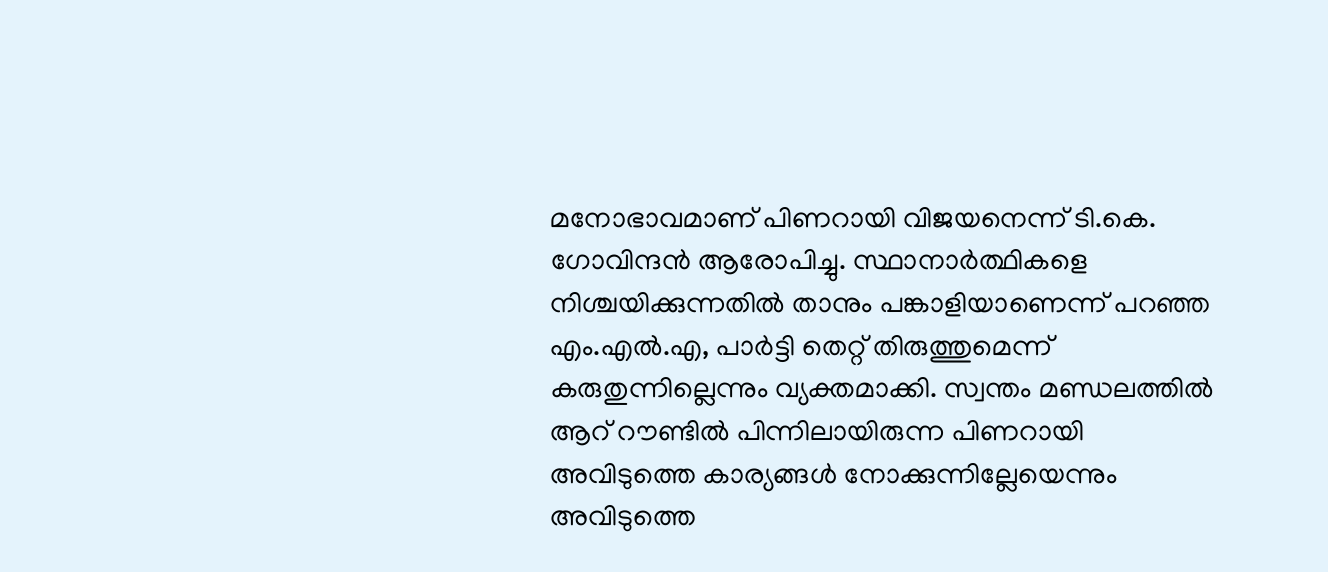മനോഭാവമാണ് പിണറായി വിജയനെന്ന് ടി.കെ. ഗോവിന്ദൻ ആരോപിച്ചു. സ്ഥാനാർത്ഥികളെ നിശ്ചയിക്കുന്നതിൽ താനും പങ്കാളിയാണെന്ന് പറഞ്ഞ എം.എൽ.എ, പാർട്ടി തെറ്റ് തിരുത്തുമെന്ന് കരുതുന്നില്ലെന്നും വ്യക്തമാക്കി. സ്വന്തം മണ്ഡലത്തിൽ ആറ് റൗണ്ടിൽ പിന്നിലായിരുന്ന പിണറായി അവിടുത്തെ കാര്യങ്ങൾ നോക്കുന്നില്ലേയെന്നും അവിടുത്തെ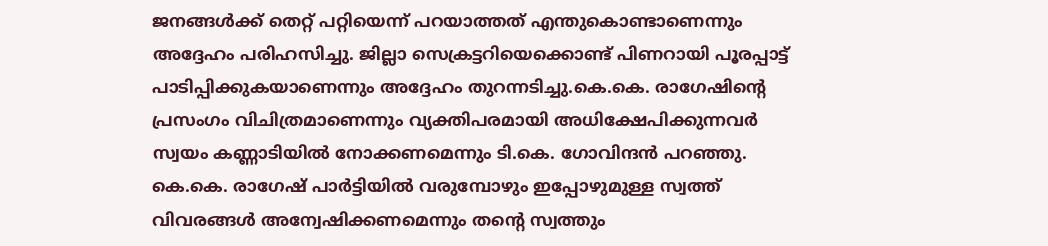ജനങ്ങൾക്ക് തെറ്റ് പറ്റിയെന്ന് പറയാത്തത് എന്തുകൊണ്ടാണെന്നും അദ്ദേഹം പരിഹസിച്ചു. ജില്ലാ സെക്രട്ടറിയെക്കൊണ്ട് പിണറായി പൂരപ്പാട്ട് പാടിപ്പിക്കുകയാണെന്നും അദ്ദേഹം തുറന്നടിച്ചു.കെ.കെ. രാഗേഷിന്റെ പ്രസംഗം വിചിത്രമാണെന്നും വ്യക്തിപരമായി അധിക്ഷേപിക്കുന്നവർ സ്വയം കണ്ണാടിയിൽ നോക്കണമെന്നും ടി.കെ. ഗോവിന്ദൻ പറഞ്ഞു. കെ.കെ. രാഗേഷ് പാർട്ടിയിൽ വരുമ്പോഴും ഇപ്പോഴുമുള്ള സ്വത്ത് വിവരങ്ങൾ അന്വേഷിക്കണമെന്നും തന്റെ സ്വത്തും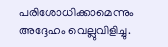പരിശോധിക്കാമെന്നും അദ്ദേഹം വെല്ലുവിളിച്ചു.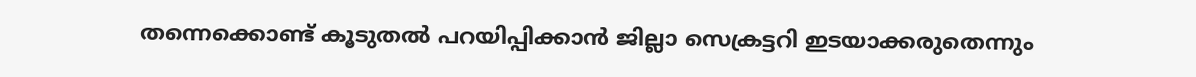തന്നെക്കൊണ്ട് കൂടുതൽ പറയിപ്പിക്കാൻ ജില്ലാ സെക്രട്ടറി ഇടയാക്കരുതെന്നും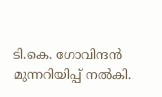ടി.കെ. ഗോവിന്ദൻ മുന്നറിയിപ്പ് നൽകി.